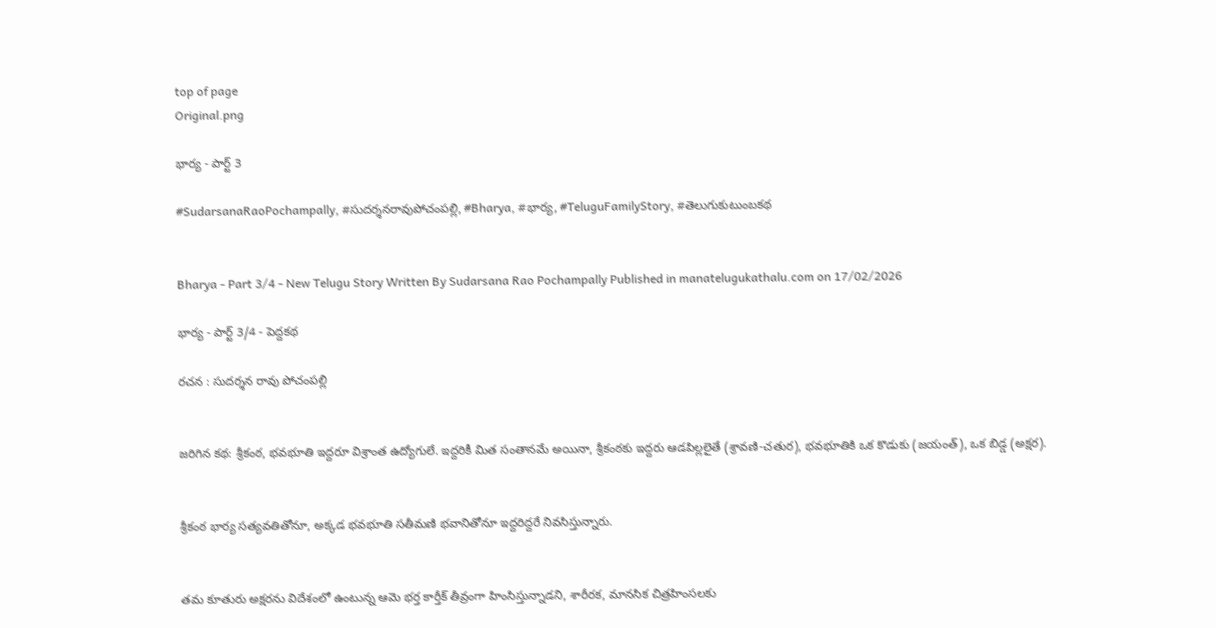top of page
Original.png

భార్య - పార్ట్ 3

#SudarsanaRaoPochampally, #సుదర్శనరావుపోచంపల్లి, #Bharya, #భార్య, #TeluguFamilyStory, #తెలుగుకుటుంబకథ


Bharya - Part 3/4 - New Telugu Story Written By Sudarsana Rao Pochampally Published in manatelugukathalu.com on 17/02/2026

భార్య - పార్ట్ 3/4 - పెద్దకథ

రచన : సుదర్శన రావు పోచంపల్లి


జరిగిన కథ: శ్రీకంఠ, భవభూతి ఇద్దరూ విశ్రాంత ఉద్యోగులే. ఇద్దరికీ మిత సంతానమే అయినా, శ్రీకంఠకు ఇద్దరు ఆడపిల్లలైతే (శ్రావణి-చతుర), భవభూతికి ఒక కొడుకు (జయంత్), ఒక బిడ్డ (అక్షర).


శ్రీకంఠ భార్య సత్యవతితోనూ, అక్కడ భవభూతి సతీమణి భవానితోనూ ఇద్దరిద్దరే నివసిస్తున్నారు.


తమ కూతురు అక్షరను విదేశంలో ఉంటున్న ఆమె భర్త కార్తీక్ తీవ్రంగా హింసిస్తున్నాడని, శారీరక, మానసిక చిత్రహింసలకు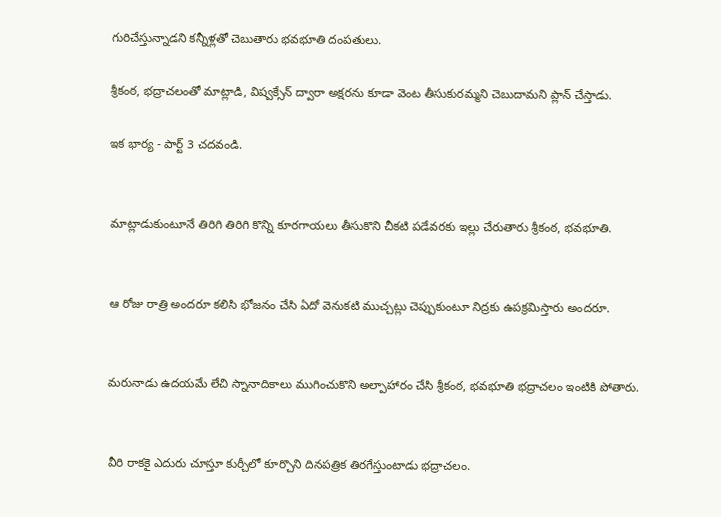గురిచేస్తున్నాడని కన్నీళ్లతో చెబుతారు భవభూతి దంపతులు.

శ్రీకంఠ, భద్రాచలంతో మాట్లాడి, విష్వక్సేన్ ద్వారా అక్షరను కూడా వెంట తీసుకురమ్మని చెబుదామని ప్లాన్ చేస్తాడు.

ఇక భార్య - పార్ట్ 3 చదవండి.


మాట్లాడుకుంటూనే తిరిగి తిరిగి కొన్ని కూరగాయలు తీసుకొని చీకటి పడేవరకు ఇల్లు చేరుతారు శ్రీకంఠ, భవభూతి.


ఆ రోజు రాత్రి అందరూ కలిసి భోజనం చేసి ఏదో వెనుకటి ముచ్చట్లు చెప్పుకుంటూ నిద్రకు ఉపక్రమిస్తారు అందరూ.


మరునాడు ఉదయమే లేచి స్నానాదికాలు ముగించుకొని అల్పాహారం చేసి శ్రీకంఠ, భవభూతి భద్రాచలం ఇంటికి పోతారు.


వీరి రాకకై ఎదురు చూస్తూ కుర్చీలో కూర్చొని దినపత్రిక తిరగేస్తుంటాడు భద్రాచలం.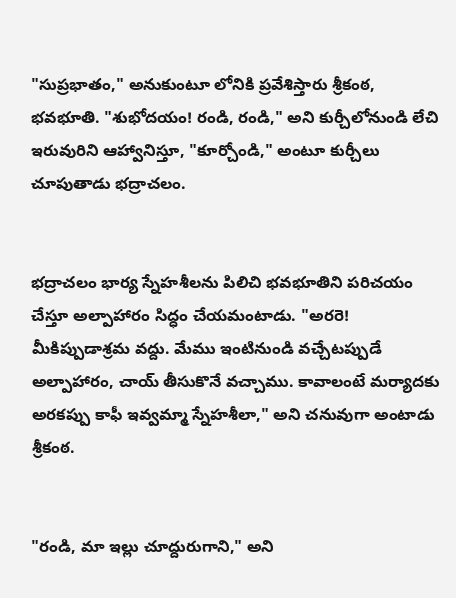"సుప్రభాతం," అనుకుంటూ లోనికి ప్రవేశిస్తారు శ్రీకంఠ, భవభూతి. "శుభోదయం! రండి, రండి," అని కుర్చీలోనుండి లేచి ఇరువురిని ఆహ్వానిస్తూ, "కూర్చోండి," అంటూ కుర్చీలు చూపుతాడు భద్రాచలం.


భద్రాచలం భార్య స్నేహశీలను పిలిచి భవభూతిని పరిచయం చేస్తూ అల్పాహారం సిద్ధం చేయమంటాడు. "అరరె! మీకిప్పుడాశ్రమ వద్దు. మేము ఇంటినుండి వచ్చేటప్పుడే అల్పాహారం, చాయ్ తీసుకొనే వచ్చాము. కావాలంటే మర్యాదకు అరకప్పు కాఫీ ఇవ్వమ్మా స్నేహశీలా," అని చనువుగా అంటాడు శ్రీకంఠ.


"రండి, మా ఇల్లు చూద్దురుగాని," అని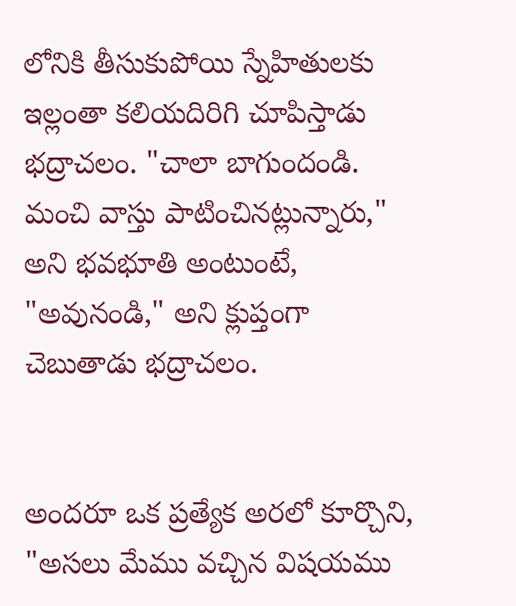లోనికి తీసుకుపోయి స్నేహితులకు ఇల్లంతా కలియదిరిగి చూపిస్తాడు భద్రాచలం. "చాలా బాగుందండి. మంచి వాస్తు పాటించినట్లున్నారు," అని భవభూతి అంటుంటే, "అవునండి," అని క్లుప్తంగా చెబుతాడు భద్రాచలం.


అందరూ ఒక ప్రత్యేక అరలో కూర్చొని, "అసలు మేము వచ్చిన విషయము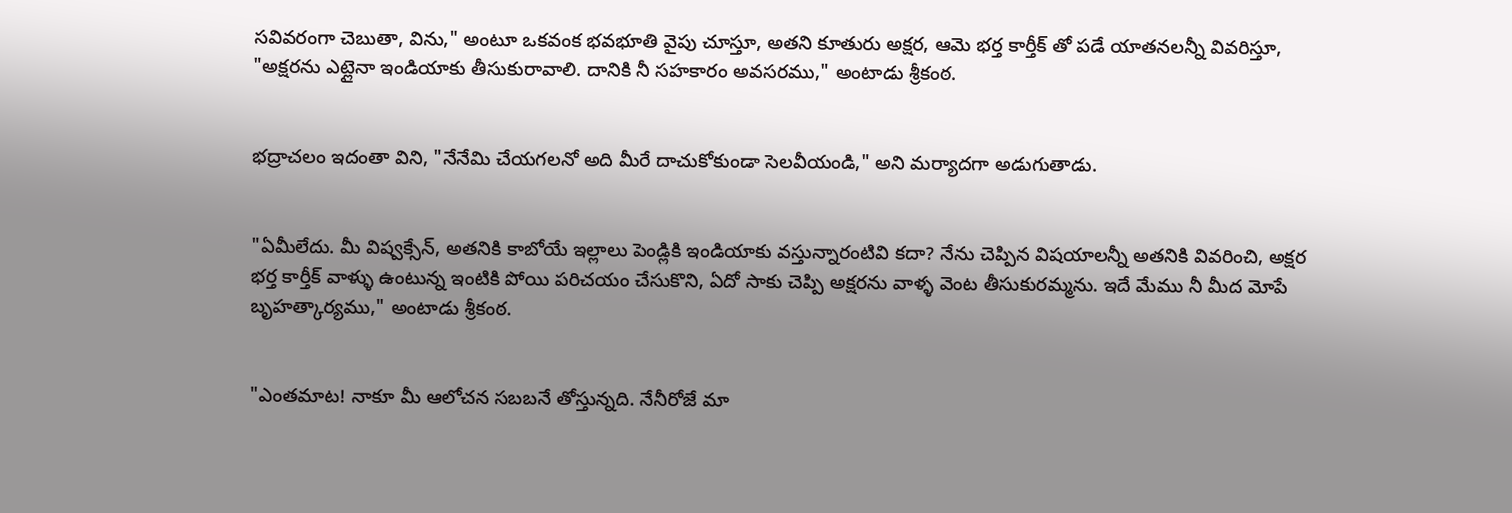సవివరంగా చెబుతా, విను," అంటూ ఒకవంక భవభూతి వైపు చూస్తూ, అతని కూతురు అక్షర, ఆమె భర్త కార్తీక్ తో పడే యాతనలన్నీ వివరిస్తూ, "అక్షరను ఎట్లైనా ఇండియాకు తీసుకురావాలి. దానికి నీ సహకారం అవసరము," అంటాడు శ్రీకంఠ.


భద్రాచలం ఇదంతా విని, "నేనేమి చేయగలనో అది మీరే దాచుకోకుండా సెలవీయండి," అని మర్యాదగా అడుగుతాడు.


"ఏమీలేదు. మీ విష్వక్సేన్, అతనికి కాబోయే ఇల్లాలు పెండ్లికి ఇండియాకు వస్తున్నారంటివి కదా? నేను చెప్పిన విషయాలన్నీ అతనికి వివరించి, అక్షర భర్త కార్తీక్ వాళ్ళు ఉంటున్న ఇంటికి పోయి పరిచయం చేసుకొని, ఏదో సాకు చెప్పి అక్షరను వాళ్ళ వెంట తీసుకురమ్మను. ఇదే మేము నీ మీద మోపే బృహత్కార్యము," అంటాడు శ్రీకంఠ.


"ఎంతమాట! నాకూ మీ ఆలోచన సబబనే తోస్తున్నది. నేనీరోజే మా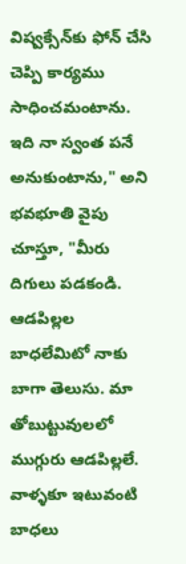విష్వక్సేన్‌కు ఫోన్ చేసి చెప్పి కార్యము సాధించమంటాను. ఇది నా స్వంత పనే అనుకుంటాను," అని భవభూతి వైపు చూస్తూ, "మీరు దిగులు పడకండి. ఆడపిల్లల బాధలేమిటో నాకు బాగా తెలుసు. మా తోబుట్టువులలో ముగ్గురు ఆడపిల్లలే. వాళ్ళకూ ఇటువంటి బాధలు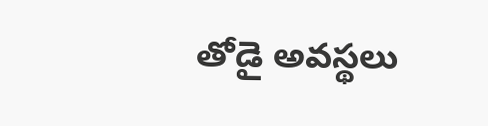తోడై అవస్థలు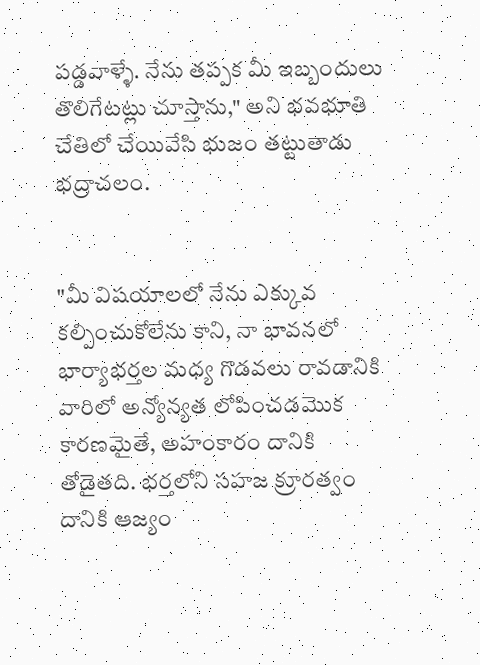పడ్డవాళ్ళే. నేను తప్పక మీ ఇబ్బందులు తొలిగేటట్లు చూస్తాను," అని భవభూతి చేతిలో చేయివేసి భుజం తట్టుతాడు భద్రాచలం.


"మీ విషయాలలో నేను ఎక్కువ కల్పించుకోలేను కాని, నా భావనలో భార్యాభర్తల మధ్య గొడవలు రావడానికి వారిలో అన్యోన్యత లోపించడమొక కారణమైతే, అహంకారం దానికి తోడైతది. భర్తలోని సహజ క్రూరత్వం దానికి ఆజ్యం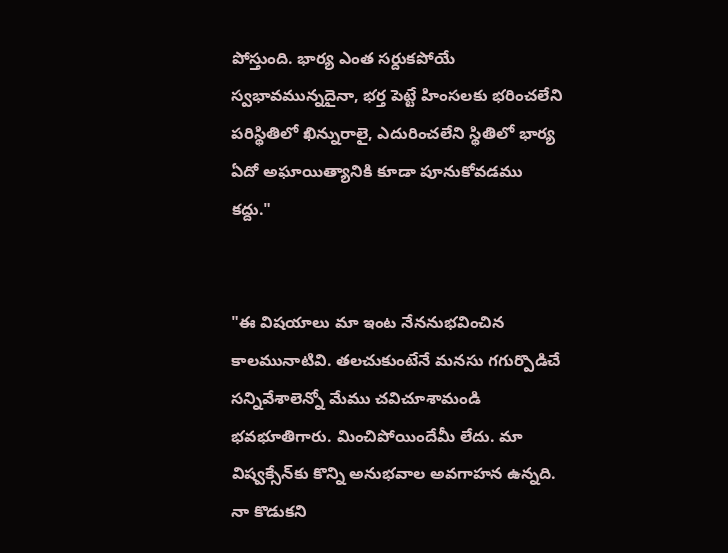పోస్తుంది. భార్య ఎంత సర్దుకపోయే స్వభావమున్నదైనా, భర్త పెట్టే హింసలకు భరించలేని పరిస్థితిలో ఖిన్నురాలై, ఎదురించలేని స్థితిలో భార్య ఏదో అఘాయిత్యానికి కూడా పూనుకోవడము కద్దు."


"ఈ విషయాలు మా ఇంట నేననుభవించిన కాలమునాటివి. తలచుకుంటేనే మనసు గగుర్పొడిచే సన్నివేశాలెన్నో మేము చవిచూశామండి భవభూతిగారు. మించిపోయిందేమీ లేదు. మా విష్వక్సేన్‌కు కొన్ని అనుభవాల అవగాహన ఉన్నది. నా కొడుకని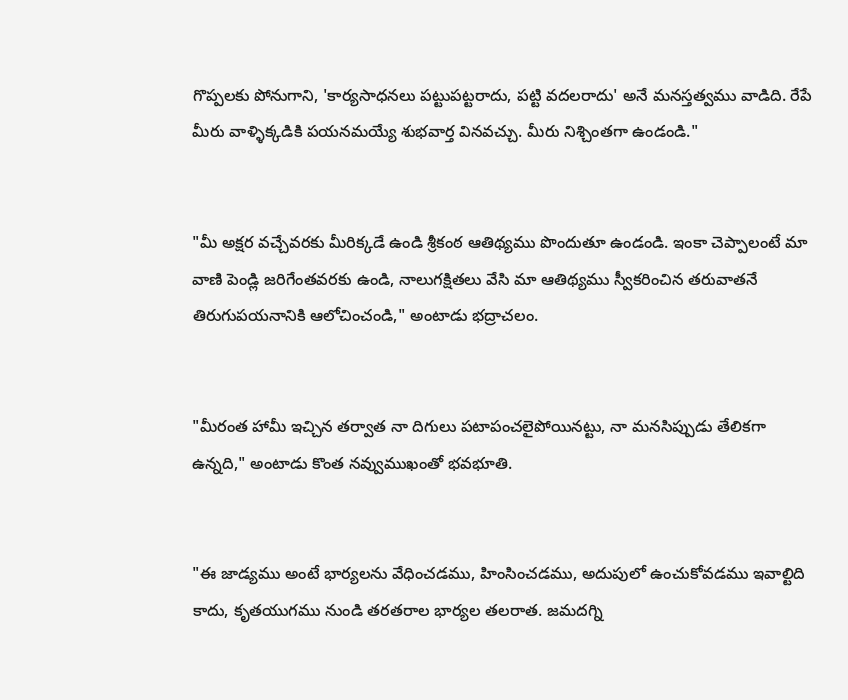గొప్పలకు పోనుగాని, 'కార్యసాధనలు పట్టుపట్టరాదు, పట్టి వదలరాదు' అనే మనస్తత్వము వాడిది. రేపే మీరు వాళ్ళిక్కడికి పయనమయ్యే శుభవార్త వినవచ్చు. మీరు నిశ్చింతగా ఉండండి."


"మీ అక్షర వచ్చేవరకు మీరిక్కడే ఉండి శ్రీకంఠ ఆతిథ్యము పొందుతూ ఉండండి. ఇంకా చెప్పాలంటే మా వాణి పెండ్లి జరిగేంతవరకు ఉండి, నాలుగక్షితలు వేసి మా ఆతిథ్యము స్వీకరించిన తరువాతనే తిరుగుపయనానికి ఆలోచించండి," అంటాడు భద్రాచలం.


"మీరంత హామీ ఇచ్చిన తర్వాత నా దిగులు పటాపంచలైపోయినట్టు, నా మనసిప్పుడు తేలికగా ఉన్నది," అంటాడు కొంత నవ్వుముఖంతో భవభూతి.


"ఈ జాడ్యము అంటే భార్యలను వేధించడము, హింసించడము, అదుపులో ఉంచుకోవడము ఇవాల్టిది కాదు, కృతయుగము నుండి తరతరాల భార్యల తలరాత. జమదగ్ని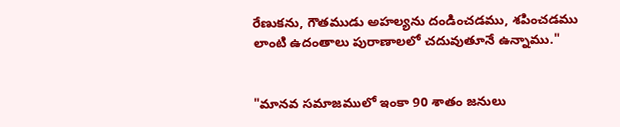రేణుకను, గౌతముడు అహల్యను దండించడము, శపించడము లాంటి ఉదంతాలు పురాణాలలో చదువుతూనే ఉన్నాము."


"మానవ సమాజములో ఇంకా 90 శాతం జనులు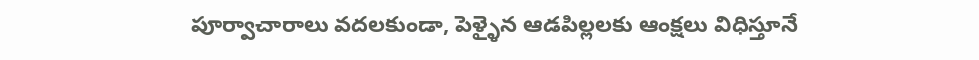పూర్వాచారాలు వదలకుండా, పెళ్ళైన ఆడపిల్లలకు ఆంక్షలు విధిస్తూనే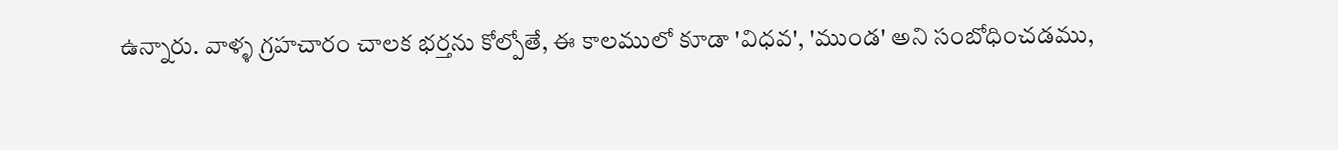ఉన్నారు. వాళ్ళ గ్రహచారం చాలక భర్తను కోల్పోతే, ఈ కాలములో కూడా 'విధవ', 'ముండ' అని సంబోధించడము,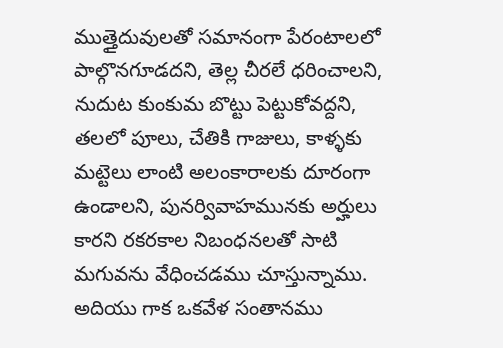ముత్తైదువులతో సమానంగా పేరంటాలలో పాల్గొనగూడదని, తెల్ల చీరలే ధరించాలని, నుదుట కుంకుమ బొట్టు పెట్టుకోవద్దని, తలలో పూలు, చేతికి గాజులు, కాళ్ళకు మట్టెలు లాంటి అలంకారాలకు దూరంగా ఉండాలని, పునర్వివాహమునకు అర్హులు కారని రకరకాల నిబంధనలతో సాటి మగువను వేధించడము చూస్తున్నాము. అదియు గాక ఒకవేళ సంతానము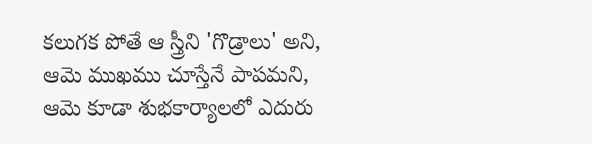కలుగక పోతే ఆ స్త్రీని 'గొడ్రాలు' అని, ఆమె ముఖము చూస్తేనే పాపమని, ఆమె కూడా శుభకార్యాలలో ఎదురు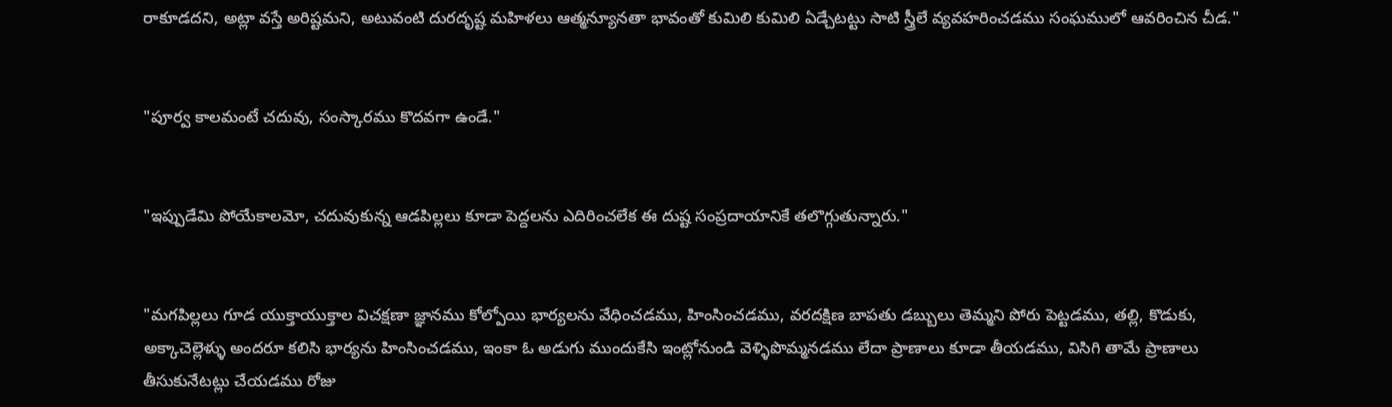రాకూడదని, అట్లా వస్తే అరిష్టమని, అటువంటి దురదృష్ట మహిళలు ఆత్మన్యూనతా భావంతో కుమిలి కుమిలి ఏడ్చేటట్టు సాటి స్త్రీలే వ్యవహరించడము సంఘములో ఆవరించిన చీడ."


"పూర్వ కాలమంటే చదువు, సంస్కారము కొదవగా ఉండే."


"ఇప్పుడేమి పోయేకాలమో, చదువుకున్న ఆడపిల్లలు కూడా పెద్దలను ఎదిరించలేక ఈ దుష్ట సంప్రదాయానికే తలొగ్గుతున్నారు."


"మగపిల్లలు గూడ యుక్తాయుక్తాల విచక్షణా జ్ఞానము కోల్పోయి భార్యలను వేధించడము, హింసించడము, వరదక్షిణ బాపతు డబ్బులు తెమ్మని పోరు పెట్టడము, తల్లి, కొడుకు, అక్కాచెల్లెళ్ళు అందరూ కలిసి భార్యను హింసించడము, ఇంకా ఓ అడుగు ముందుకేసి ఇంట్లోనుండి వెళ్ళిపొమ్మనడము లేదా ప్రాణాలు కూడా తీయడము, విసిగి తామే ప్రాణాలు తీసుకునేటట్లు చేయడము రోజు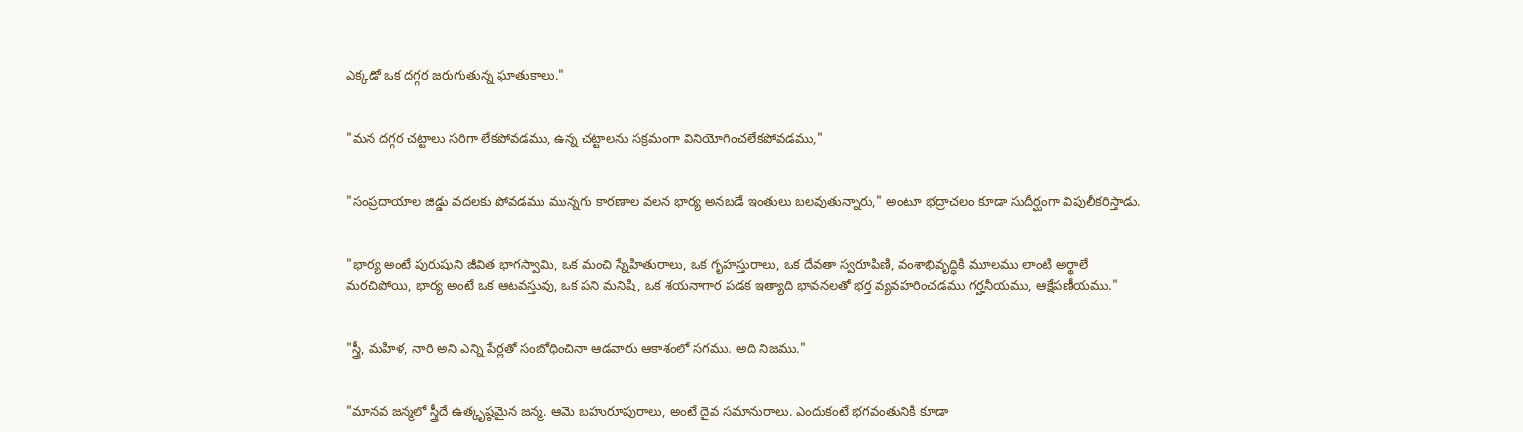ఎక్కడో ఒక దగ్గర జరుగుతున్న ఘాతుకాలు."


"మన దగ్గర చట్టాలు సరిగా లేకపోవడము, ఉన్న చట్టాలను సక్రమంగా వినియోగించలేకపోవడము,"


"సంప్రదాయాల జిడ్డు వదలకు పోవడము మున్నగు కారణాల వలన భార్య అనబడే ఇంతులు బలవుతున్నారు," అంటూ భద్రాచలం కూడా సుదీర్ఘంగా విపులీకరిస్తాడు.


"భార్య అంటే పురుషుని జీవిత భాగస్వామి, ఒక మంచి స్నేహితురాలు, ఒక గృహస్తురాలు, ఒక దేవతా స్వరూపిణి, వంశాభివృద్ధికి మూలము లాంటి అర్థాలే మరచిపోయి, భార్య అంటే ఒక ఆటవస్తువు, ఒక పని మనిషి, ఒక శయనాగార పడక ఇత్యాది భావనలతో భర్త వ్యవహరించడము గర్హనీయము, ఆక్షేపణీయము."


"స్త్రీ, మహిళ, నారి అని ఎన్ని పేర్లతో సంబోధించినా ఆడవారు ఆకాశంలో సగము. అది నిజము."


"మానవ జన్మలో స్త్రీదే ఉత్కృష్ఠమైన జన్మ. ఆమె బహురూపురాలు, అంటే దైవ సమానురాలు. ఎందుకంటే భగవంతునికి కూడా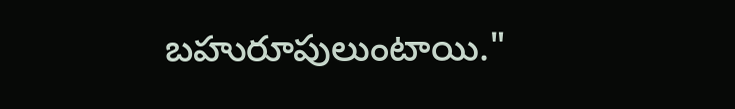బహురూపులుంటాయి."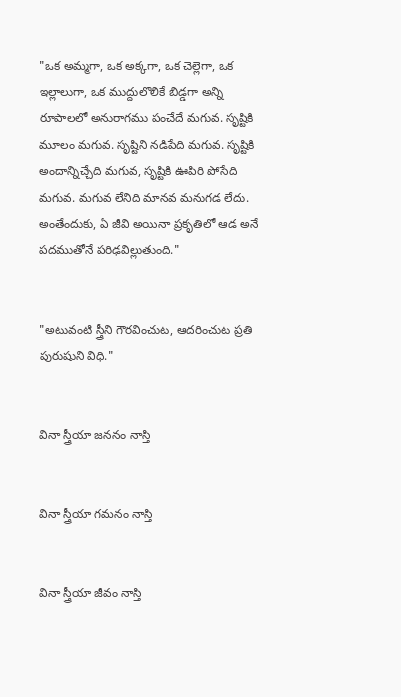"ఒక అమ్మగా, ఒక అక్కగా, ఒక చెల్లెగా, ఒక ఇల్లాలుగా, ఒక ముద్దులొలికే బిడ్డగా అన్ని రూపాలలో అనురాగము పంచేదే మగువ. సృష్టికి మూలం మగువ. సృష్టిని నడిపేది మగువ. సృష్టికి అందాన్నిచ్చేది మగువ, సృష్టికి ఊపిరి పోసేది మగువ. మగువ లేనిది మానవ మనుగడ లేదు. అంతేందుకు, ఏ జీవి అయినా ప్రకృతిలో ఆడ అనే పదముతోనే పరిఢవిల్లుతుంది."


"అటువంటి స్త్రీని గౌరవించుట, ఆదరించుట ప్రతి పురుషుని విధి."


వినా స్త్రీయా జననం నాస్తి


వినా స్త్రీయా గమనం నాస్తి


వినా స్త్రీయా జీవం నాస్తి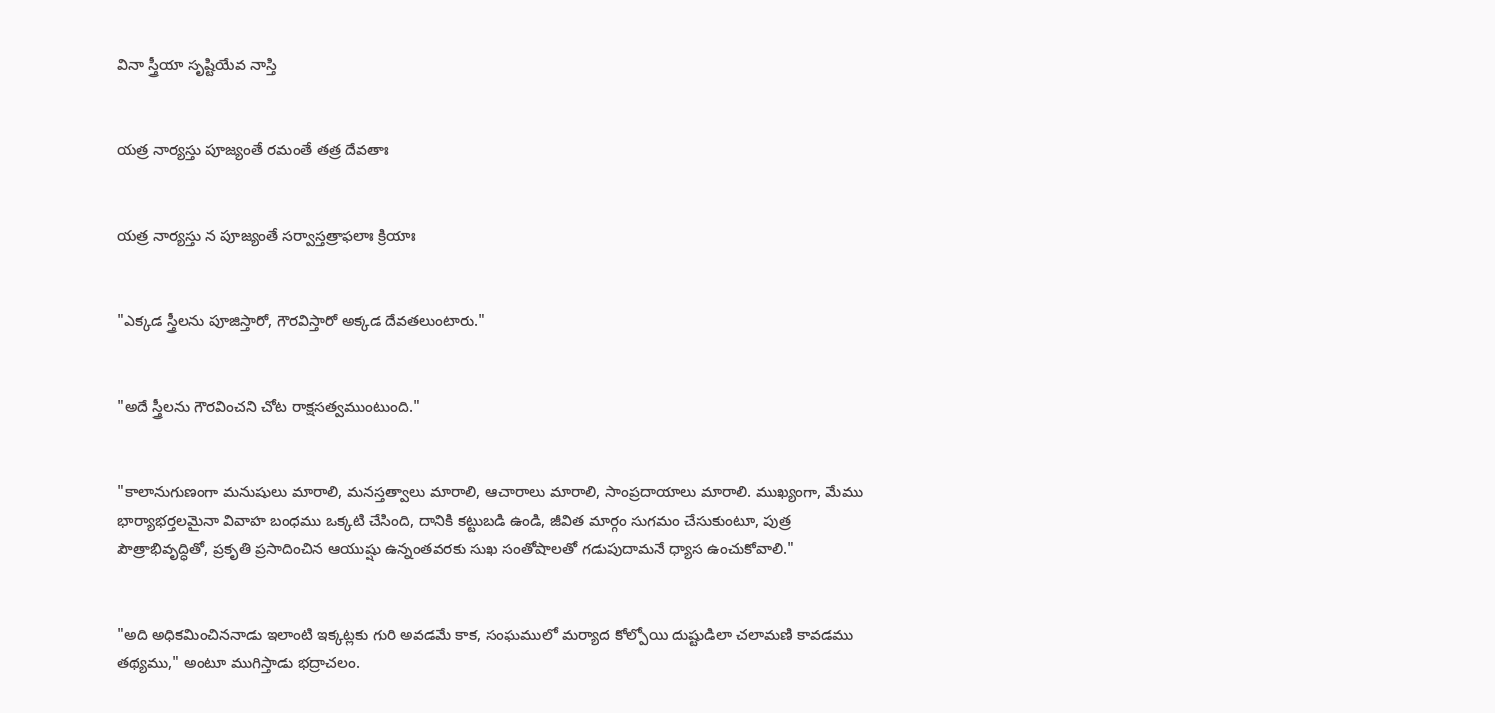వినా స్త్రీయా సృష్టియేవ నాస్తి


యత్ర నార్యస్తు పూజ్యంతే రమంతే తత్ర దేవతాః


యత్ర నార్యస్తు న పూజ్యంతే సర్వాస్తత్రాఫలాః క్రియాః


"ఎక్కడ స్త్రీలను పూజిస్తారో, గౌరవిస్తారో అక్కడ దేవతలుంటారు."


"అదే స్త్రీలను గౌరవించని చోట రాక్షసత్వముంటుంది."


"కాలానుగుణంగా మనుషులు మారాలి, మనస్తత్వాలు మారాలి, ఆచారాలు మారాలి, సాంప్రదాయాలు మారాలి. ముఖ్యంగా, మేము భార్యాభర్తలమైనా వివాహ బంధము ఒక్కటి చేసింది, దానికి కట్టుబడి ఉండి, జీవిత మార్గం సుగమం చేసుకుంటూ, పుత్ర పౌత్రాభివృద్ధితో, ప్రకృతి ప్రసాదించిన ఆయుష్షు ఉన్నంతవరకు సుఖ సంతోషాలతో గడుపుదామనే ధ్యాస ఉంచుకోవాలి."


"అది అధికమించిననాడు ఇలాంటి ఇక్కట్లకు గురి అవడమే కాక, సంఘములో మర్యాద కోల్పోయి దుష్టుడిలా చలామణి కావడము తథ్యము," అంటూ ముగిస్తాడు భద్రాచలం.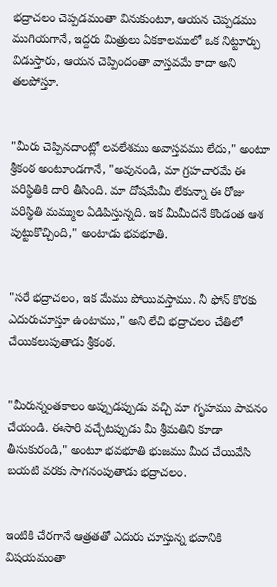భద్రాచలం చెప్పడమంతా వినుకుంటూ, ఆయన చెప్పడము ముగియగానే, ఇద్దరు మిత్రులు ఏకకాలములో ఒక నిట్టూర్పు విడుస్తారు, ఆయన చెప్పిందంతా వాస్తవమే కాదా అని తలపోస్తూ.


"మీరు చెప్పినదాంట్లో లవలేశము అవాస్తవము లేదు," అంటూ శ్రీకంఠ అంటూండగానే, "అవునండి, మా గ్రహచారమే ఈ పరిస్థితికి దారి తీసింది. మా దోషమేమీ లేకున్నా ఈ రోజు పరిస్థితి మమ్ముల ఏడిపిస్తున్నది. ఇక మీమీదనే కొండంత ఆశ పుట్టుకొచ్చింది," అంటాడు భవభూతి.


"సరే భద్రాచలం, ఇక మేము పోయివస్తాము. నీ ఫోన్ కొరకు ఎదురుచూస్తూ ఉంటాము," అని లేచి భద్రాచలం చేతిలో చేయికలుపుతాడు శ్రీకంఠ.


"మీరున్నంతకాలం అప్పుడప్పుడు వచ్చి మా గృహము పావనం చేయండి. ఈసారి వచ్చేటప్పుడు మీ శ్రీమతిని కూడా తీసుకురండి," అంటూ భవభూతి భుజము మీద చేయివేసి బయటి వరకు సాగనంపుతాడు భద్రాచలం.


ఇంటికి చేరగానే ఆత్రతతో ఎదురు చూస్తున్న భవానికి విషయమంతా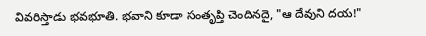వివరిస్తాడు భవభూతి. భవాని కూడా సంతృప్తి చెందినదై, "ఆ దేవుని దయ!"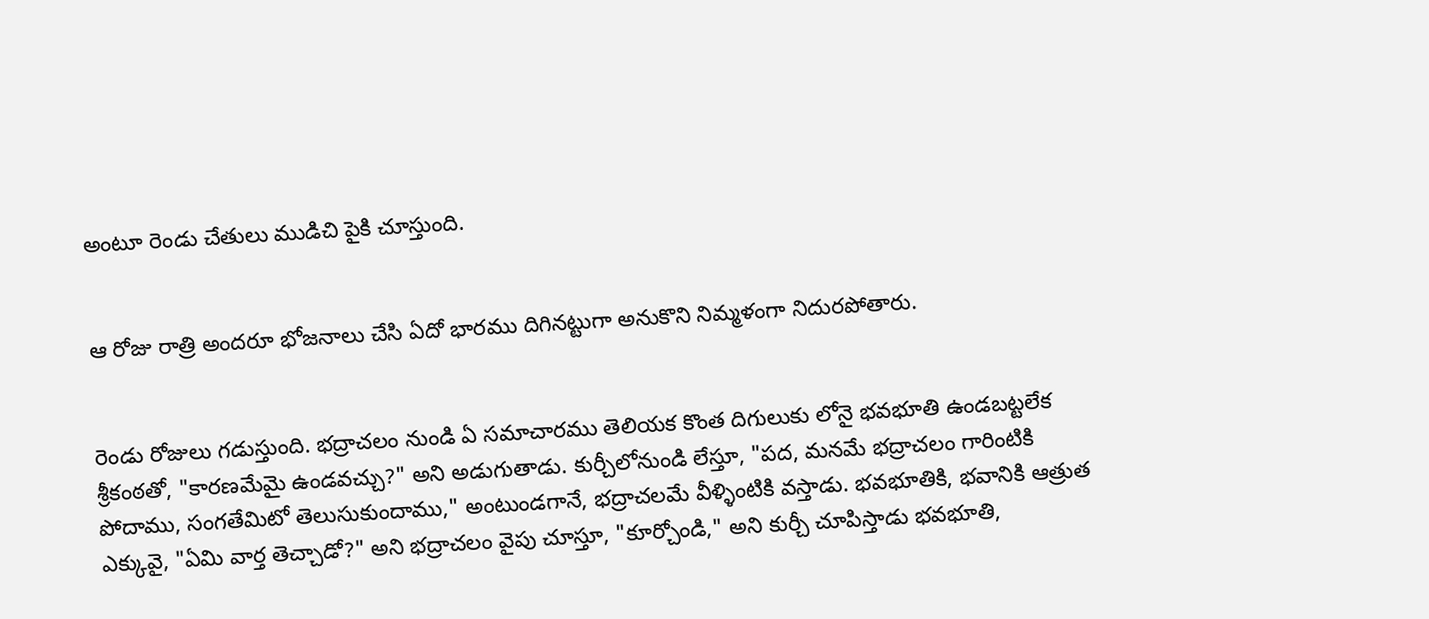అంటూ రెండు చేతులు ముడిచి పైకి చూస్తుంది.


ఆ రోజు రాత్రి అందరూ భోజనాలు చేసి ఏదో భారము దిగినట్టుగా అనుకొని నిమ్మళంగా నిదురపోతారు.


రెండు రోజులు గడుస్తుంది. భద్రాచలం నుండి ఏ సమాచారము తెలియక కొంత దిగులుకు లోనై భవభూతి ఉండబట్టలేక శ్రీకంఠతో, "కారణమేమై ఉండవచ్చు?" అని అడుగుతాడు. కుర్చీలోనుండి లేస్తూ, "పద, మనమే భద్రాచలం గారింటికి పోదాము, సంగతేమిటో తెలుసుకుందాము," అంటుండగానే, భద్రాచలమే వీళ్ళింటికి వస్తాడు. భవభూతికి, భవానికి ఆత్రుత ఎక్కువై, "ఏమి వార్త తెచ్చాడో?" అని భద్రాచలం వైపు చూస్తూ, "కూర్చోండి," అని కుర్చీ చూపిస్తాడు భవభూతి,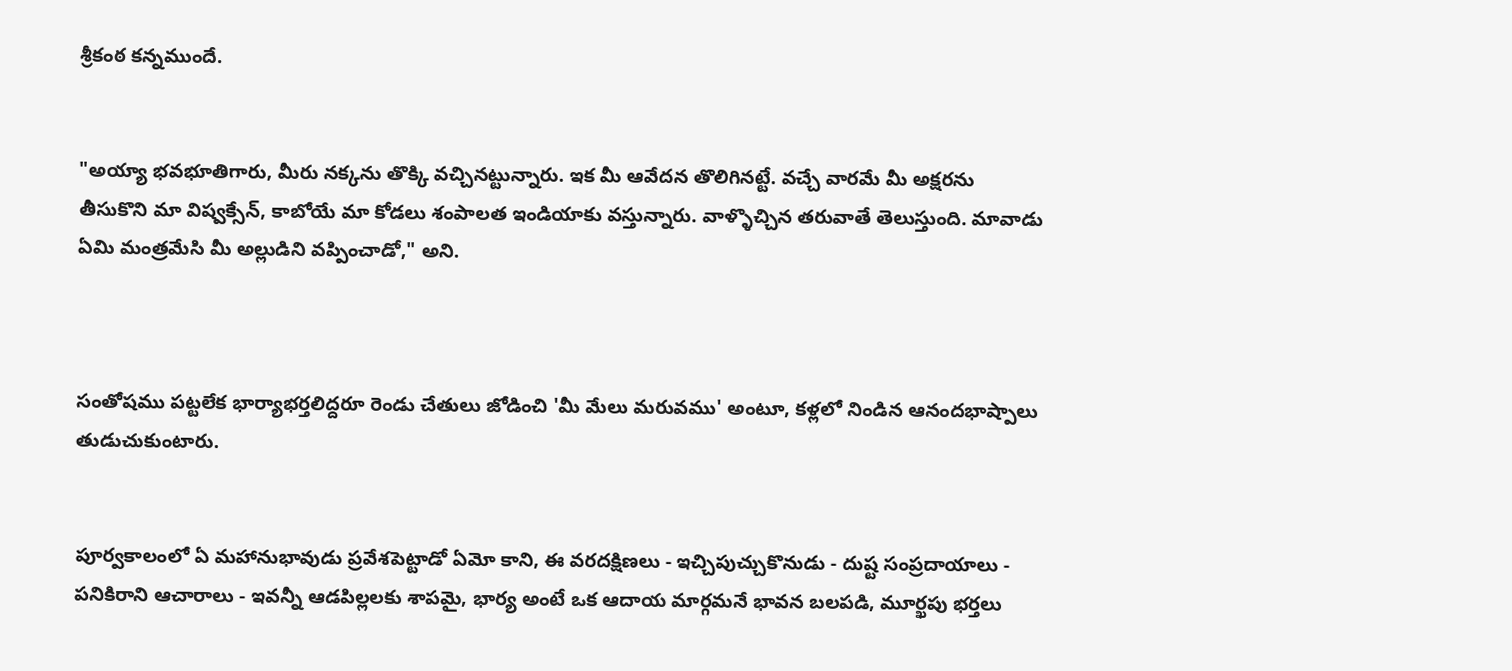శ్రీకంఠ కన్నముందే.


"అయ్యా భవభూతిగారు, మీరు నక్కను తొక్కి వచ్చినట్టున్నారు. ఇక మీ ఆవేదన తొలిగినట్టే. వచ్చే వారమే మీ అక్షరను తీసుకొని మా విష్వక్సేన్, కాబోయే మా కోడలు శంపాలత ఇండియాకు వస్తున్నారు. వాళ్ళొచ్చిన తరువాతే తెలుస్తుంది. మావాడు ఏమి మంత్రమేసి మీ అల్లుడిని వప్పించాడో," అని.



సంతోషము పట్టలేక భార్యాభర్తలిద్దరూ రెండు చేతులు జోడించి 'మీ మేలు మరువము' అంటూ, కళ్లలో నిండిన ఆనందభాష్పాలు తుడుచుకుంటారు.


పూర్వకాలంలో ఏ మహానుభావుడు ప్రవేశపెట్టాడో ఏమో కాని, ఈ వరదక్షిణలు - ఇచ్చిపుచ్చుకొనుడు - దుష్ట సంప్రదాయాలు - పనికిరాని ఆచారాలు - ఇవన్నీ ఆడపిల్లలకు శాపమై, భార్య అంటే ఒక ఆదాయ మార్గమనే భావన బలపడి, మూర్ఖపు భర్తలు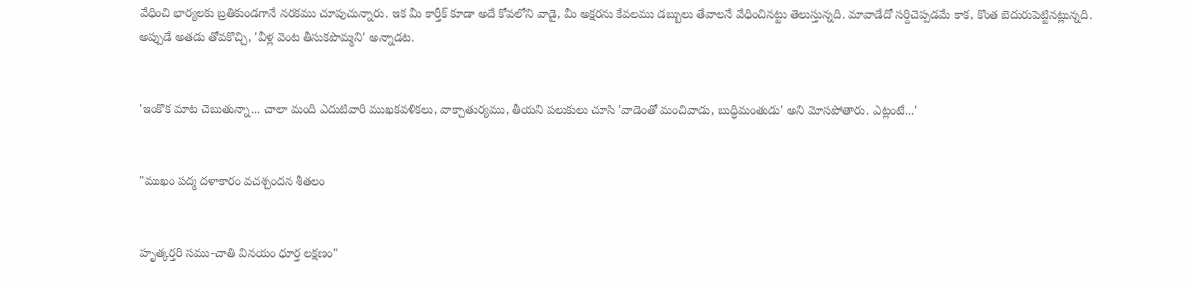వేధించి భార్యలకు బ్రతికుండగానే నరకము చూపుచున్నారు. ఇక మీ కార్తీక్ కూడా అదే కోవలోని వాడై, మీ అక్షరను కేవలము డబ్బులు తేవాలనే వేధించినట్టు తెలుస్తున్నది. మావాడేదో సర్దిచెప్పడమే కాక, కొంత బెదురుపెట్టినట్లున్నది. అప్పుడే అతడు తోవకొచ్చి, 'వీళ్ల వెంట తీసుకపొమ్మని' అన్నాడట.


'ఇంకొక మాట చెబుతున్నా... చాలా మంది ఎదుటివారి ముఖకవళికలు, వాక్చాతుర్యము, తీయని పలుకులు చూసి 'వాడెంతో మంచివాడు, బుద్ధిమంతుడు' అని మోసపోతారు. ఎట్లంటే...'


"ముఖం పద్మ దళాకారం వచశ్చందన శీతలం


హృత్కర్తరి సము-చాతి వినయం ధూర్త లక్షణం"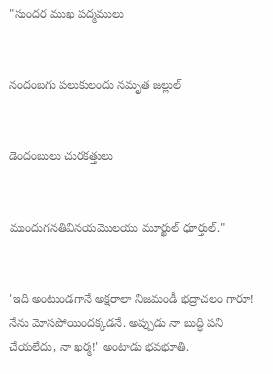"సుందర ముఖ పద్మములు


నందంబగు పలుకులందు నమృత జల్లుల్


డెందంబులు చురకత్తులు


ముందుగనతివినయమొలయు మూర్ఖుల్ ధూర్తుల్."


'ఇది అంటుండగానే అక్షరాలా నిజమండీ భద్రాచలం గారూ! నేను మోసపోయిందక్కడనే. అప్పుడు నా బుద్ధి పని చేయలేదు, నా ఖర్మ!' అంటాడు భవభూతి.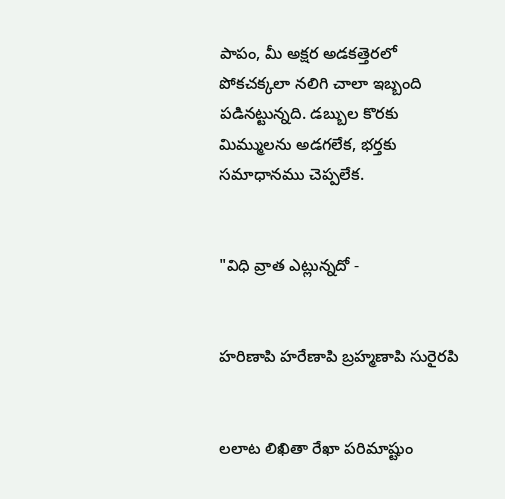పాపం, మీ అక్షర అడకత్తెరలో పోకచక్కలా నలిగి చాలా ఇబ్బంది పడినట్టున్నది. డబ్బుల కొరకు మిమ్ములను అడగలేక, భర్తకు సమాధానము చెప్పలేక.


"విధి వ్రాత ఎట్లున్నదో -


హరిణాపి హరేణాపి బ్రహ్మణాపి సురైరపి


లలాట లిఖితా రేఖా పరిమాష్టుం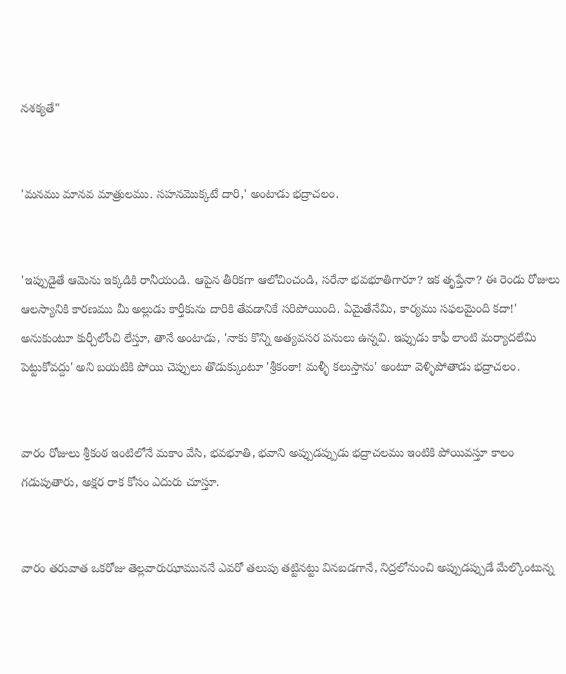నశక్యతే"


'మనము మానవ మాత్రులము. సహనమొక్కటే దారి,' అంటాడు భద్రాచలం.


'ఇప్పుడైతే ఆమెను ఇక్కడికి రానీయండి. ఆపైన తీరికగా ఆలోచించండి, సరేనా భవభూతిగారూ? ఇక తృప్తేనా? ఈ రెండు రోజులు ఆలస్యానికి కారణము మీ అల్లుడు కార్తీకును దారికి తేవడానికే సరిపోయింది. ఏమైతేనేమి, కార్యము సఫలమైంది కదా!' అనుకుంటూ కుర్చీలోంచి లేస్తూ, తానే అంటాడు, 'నాకు కొన్ని అత్యవసర పనులు ఉన్నవి. ఇప్పుడు కాఫీ లాంటి మర్యాదలేమి పెట్టుకోవద్దు' అని బయటికి పోయి చెప్పులు తొడుక్కుంటూ 'శ్రీకంఠా! మళ్ళీ కలుస్తాను' అంటూ వెళ్ళిపోతాడు భద్రాచలం.


వారం రోజులు శ్రీకంఠ ఇంటిలోనే మకాం వేసి, భవభూతి, భవాని అప్పుడప్పుడు భద్రాచలము ఇంటికి పోయివస్తూ కాలం గడుపుతారు, అక్షర రాక కోసం ఎదురు చూస్తూ.


వారం తరువాత ఒకరోజు తెల్లవారుఝాముననే ఎవరో తలుపు తట్టినట్టు వినబడగానే, నిద్రలోనుంచి అప్పుడప్పుడే మేల్కొంటున్న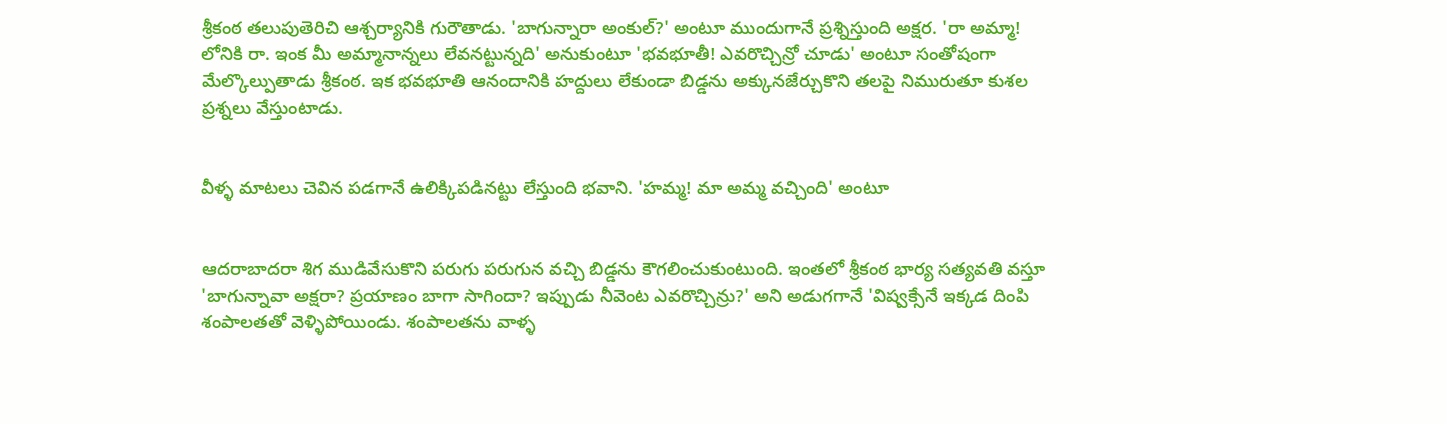శ్రీకంఠ తలుపుతెరిచి ఆశ్చర్యానికి గురౌతాడు. 'బాగున్నారా అంకుల్?' అంటూ ముందుగానే ప్రశ్నిస్తుంది అక్షర. 'రా అమ్మా! లోనికి రా. ఇంక మీ అమ్మానాన్నలు లేవనట్టున్నది' అనుకుంటూ 'భవభూతీ! ఎవరొచ్చిన్రో చూడు' అంటూ సంతోషంగా మేల్కొల్పుతాడు శ్రీకంఠ. ఇక భవభూతి ఆనందానికి హద్దులు లేకుండా బిడ్డను అక్కునజేర్చుకొని తలపై నిమురుతూ కుశల ప్రశ్నలు వేస్తుంటాడు.


వీళ్ళ మాటలు చెవిన పడగానే ఉలిక్కిపడినట్టు లేస్తుంది భవాని. 'హమ్మ! మా అమ్మ వచ్చింది' అంటూ


ఆదరాబాదరా శిగ ముడివేసుకొని పరుగు పరుగున వచ్చి బిడ్డను కౌగలించుకుంటుంది. ఇంతలో శ్రీకంఠ భార్య సత్యవతి వస్తూ 'బాగున్నావా అక్షరా? ప్రయాణం బాగా సాగిందా? ఇప్పుడు నీవెంట ఎవరొచ్చిన్రు?' అని అడుగగానే 'విష్వక్సేనే ఇక్కడ దింపి శంపాలతతో వెళ్ళిపోయిండు. శంపాలతను వాళ్ళ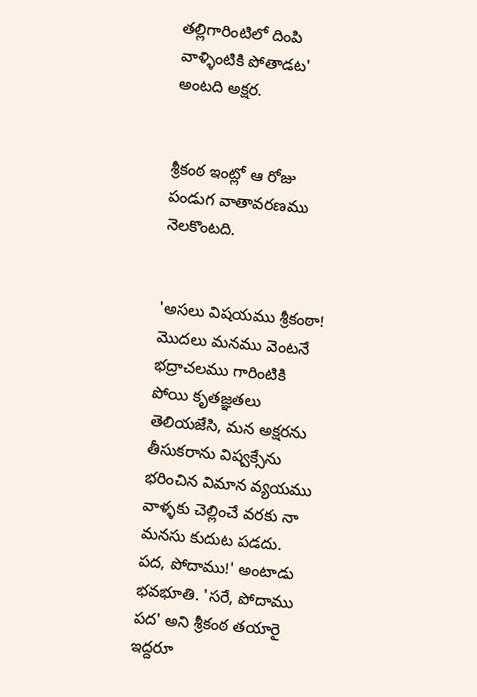తల్లిగారింటిలో దింపి వాళ్ళింటికి పోతాడట' అంటది అక్షర.


శ్రీకంఠ ఇంట్లో ఆ రోజు పండుగ వాతావరణము నెలకొంటది.


'అసలు విషయము శ్రీకంఠా! మొదలు మనము వెంటనే భద్రాచలము గారింటికి పోయి కృతజ్ఞతలు తెలియజేసి, మన అక్షరను తీసుకరాను విష్వక్సేను భరించిన విమాన వ్యయము వాళ్ళకు చెల్లించే వరకు నా మనసు కుదుట పడదు. పద, పోదాము!' అంటాడు భవభూతి. 'సరే, పోదాము పద' అని శ్రీకంఠ తయారై ఇద్దరూ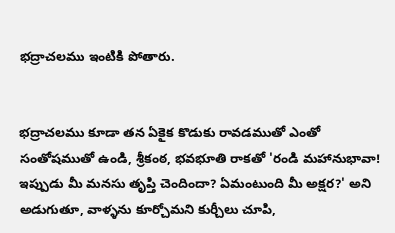భద్రాచలము ఇంటికి పోతారు.


భద్రాచలము కూడా తన ఏకైక కొడుకు రావడముతో ఎంతో సంతోషముతో ఉండి, శ్రీకంఠ, భవభూతి రాకతో 'రండి మహానుభావా! ఇప్పుడు మీ మనసు తృప్తి చెందిందా? ఏమంటుంది మీ అక్షర?' అని అడుగుతూ, వాళ్ళను కూర్చోమని కుర్చీలు చూపి,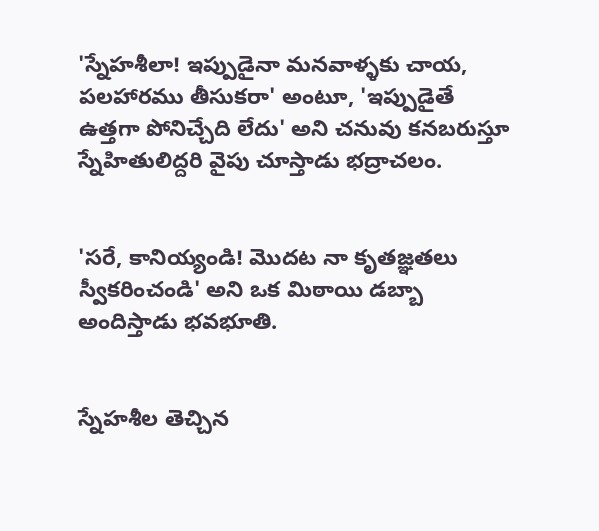'స్నేహశీలా! ఇప్పుడైనా మనవాళ్ళకు చాయ, పలహారము తీసుకరా' అంటూ, 'ఇప్పుడైతే ఉత్తగా పోనిచ్చేది లేదు' అని చనువు కనబరుస్తూ స్నేహితులిద్దరి వైపు చూస్తాడు భద్రాచలం.


'సరే, కానియ్యండి! మొదట నా కృతజ్ఞతలు స్వీకరించండి' అని ఒక మిఠాయి డబ్బా అందిస్తాడు భవభూతి.


స్నేహశీల తెచ్చిన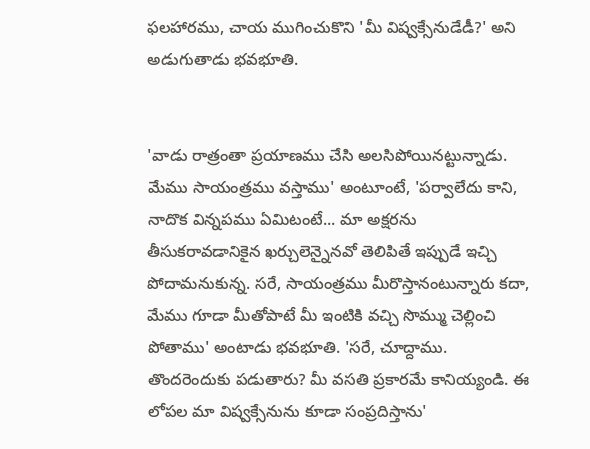ఫలహారము, చాయ ముగించుకొని 'మీ విష్వక్సేనుడేడీ?' అని అడుగుతాడు భవభూతి.


'వాడు రాత్రంతా ప్రయాణము చేసి అలసిపోయినట్టున్నాడు. మేము సాయంత్రము వస్తాము' అంటూంటే, 'పర్వాలేదు కాని, నాదొక విన్నపము ఏమిటంటే... మా అక్షరను తీసుకరావడానికైన ఖర్చులెన్నైనవో తెలిపితే ఇప్పుడే ఇచ్చి పోదామనుకున్న. సరే, సాయంత్రము మీరొస్తానంటున్నారు కదా, మేము గూడా మీతోపాటే మీ ఇంటికి వచ్చి సొమ్ము చెల్లించి పోతాము' అంటాడు భవభూతి. 'సరే, చూద్దాము. తొందరెందుకు పడుతారు? మీ వసతి ప్రకారమే కానియ్యండి. ఈ లోపల మా విష్వక్సేనును కూడా సంప్రదిస్తాను'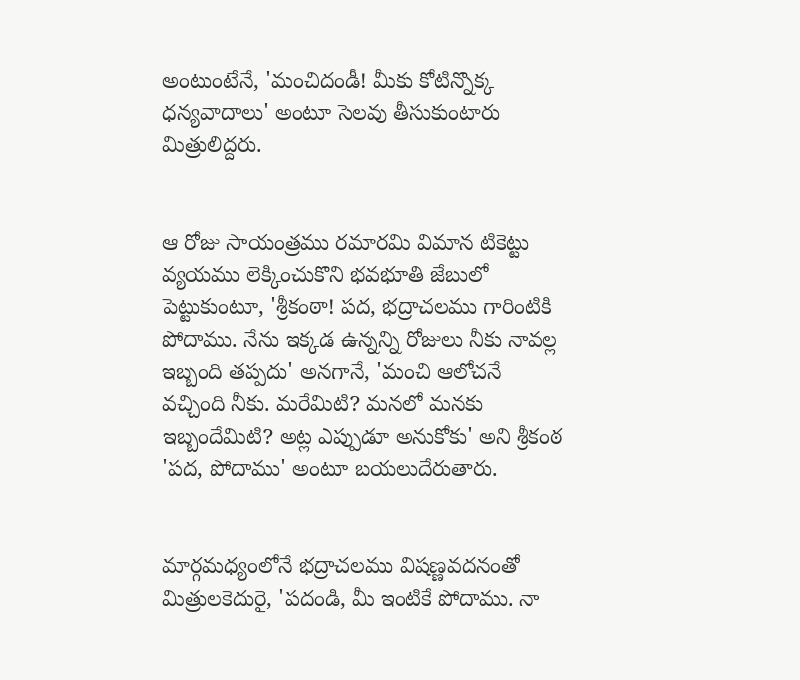అంటుంటేనే, 'మంచిదండీ! మీకు కోటిన్నొక్క ధన్యవాదాలు' అంటూ సెలవు తీసుకుంటారు మిత్రులిద్దరు.


ఆ రోజు సాయంత్రము రమారమి విమాన టికెట్టు వ్యయము లెక్కించుకొని భవభూతి జేబులో పెట్టుకుంటూ, 'శ్రీకంఠా! పద, భద్రాచలము గారింటికి పోదాము. నేను ఇక్కడ ఉన్నన్ని రోజులు నీకు నావల్ల ఇబ్బంది తప్పదు' అనగానే, 'మంచి ఆలోచనే వచ్చింది నీకు. మరేమిటి? మనలో మనకు ఇబ్బందేమిటి? అట్ల ఎప్పుడూ అనుకోకు' అని శ్రీకంఠ 'పద, పోదాము' అంటూ బయలుదేరుతారు.


మార్గమధ్యంలోనే భద్రాచలము విషణ్ణవదనంతో మిత్రులకెదురై, 'పదండి, మీ ఇంటికే పోదాము. నా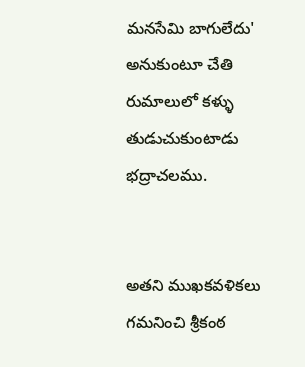మనసేమి బాగులేదు' అనుకుంటూ చేతి రుమాలులో కళ్ళు తుడుచుకుంటాడు భద్రాచలము.


అతని ముఖకవళికలు గమనించి శ్రీకంఠ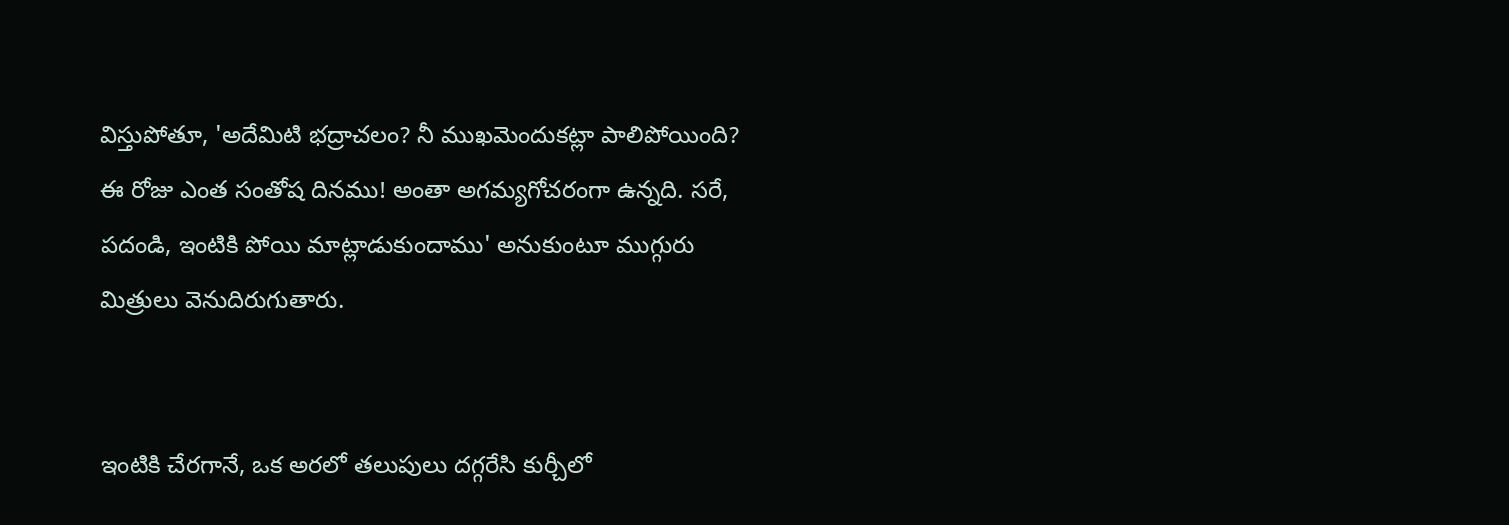విస్తుపోతూ, 'అదేమిటి భద్రాచలం? నీ ముఖమెందుకట్లా పాలిపోయింది? ఈ రోజు ఎంత సంతోష దినము! అంతా అగమ్యగోచరంగా ఉన్నది. సరే, పదండి, ఇంటికి పోయి మాట్లాడుకుందాము' అనుకుంటూ ముగ్గురు మిత్రులు వెనుదిరుగుతారు.


ఇంటికి చేరగానే, ఒక అరలో తలుపులు దగ్గరేసి కుర్చీలో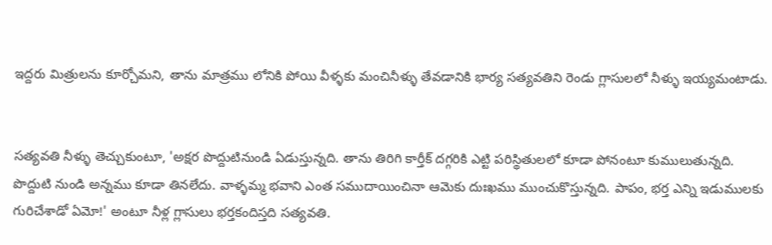ఇద్దరు మిత్రులను కూర్చోమని, తాను మాత్రము లోనికి పోయి వీళ్ళకు మంచినీళ్ళు తేవడానికి భార్య సత్యవతిని రెండు గ్లాసులలో నీళ్ళు ఇయ్యమంటాడు.


సత్యవతి నీళ్ళు తెచ్చుకుంటూ, 'అక్షర పొద్దుటినుండి ఏడుస్తున్నది. తాను తిరిగి కార్తీక్ దగ్గరికి ఎట్టి పరిస్థితులలో కూడా పోనంటూ కుములుతున్నది. పొద్దుటి నుండి అన్నము కూడా తినలేదు. వాళ్ళమ్మ భవాని ఎంత సముదాయించినా ఆమెకు దుఃఖము ముంచుకొస్తున్నది. పాపం, భర్త ఎన్ని ఇడుములకు గురిచేశాడో ఏమో!' అంటూ నీళ్ల గ్లాసులు భర్తకందిస్తది సత్యవతి.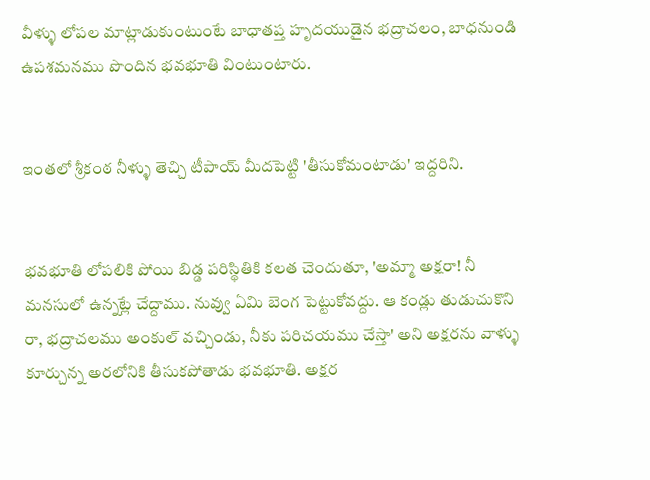వీళ్ళు లోపల మాట్లాడుకుంటుంటే బాధాతప్త హృదయుడైన భద్రాచలం, బాధనుండి ఉపశమనము పొందిన భవభూతి వింటుంటారు.


ఇంతలో శ్రీకంఠ నీళ్ళు తెచ్చి టీపాయ్ మీదపెట్టి 'తీసుకోమంటాడు' ఇద్దరిని.


భవభూతి లోపలికి పోయి బిడ్డ పరిస్థితికి కలత చెందుతూ, 'అమ్మా అక్షరా! నీ మనసులో ఉన్నట్లే చేద్దాము. నువ్వు ఏమి బెంగ పెట్టుకోవద్దు. ఆ కండ్లు తుడుచుకొని రా, భద్రాచలము అంకుల్ వచ్చిండు, నీకు పరిచయము చేస్తా' అని అక్షరను వాళ్ళు కూర్చున్న అరలోనికి తీసుకపోతాడు భవభూతి. అక్షర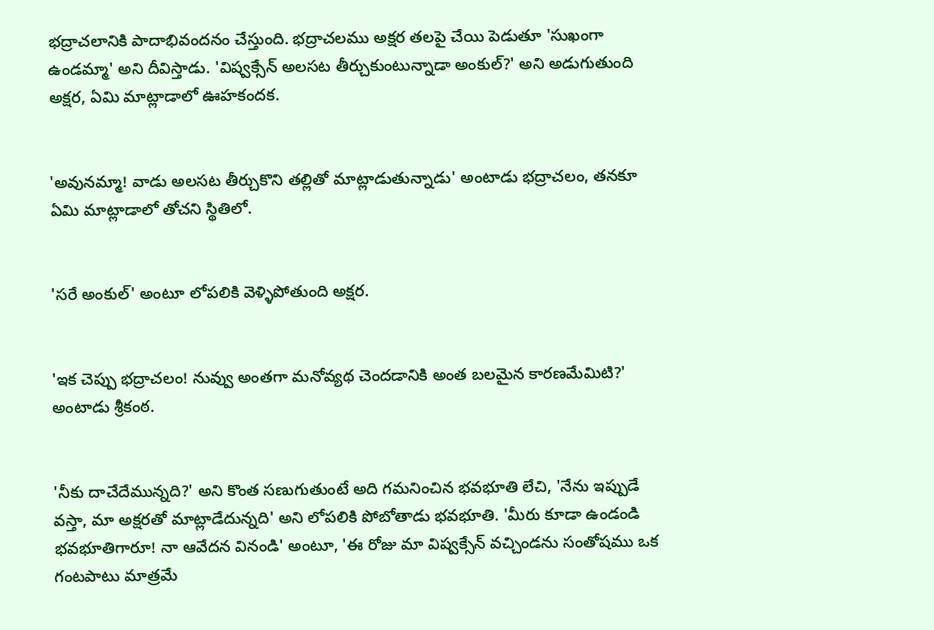భద్రాచలానికి పాదాభివందనం చేస్తుంది. భద్రాచలము అక్షర తలపై చేయి పెడుతూ 'సుఖంగా ఉండమ్మా' అని దీవిస్తాడు. 'విష్వక్సేన్ అలసట తీర్చుకుంటున్నాడా అంకుల్?' అని అడుగుతుంది అక్షర, ఏమి మాట్లాడాలో ఊహకందక.


'అవునమ్మా! వాడు అలసట తీర్చుకొని తల్లితో మాట్లాడుతున్నాడు' అంటాడు భద్రాచలం, తనకూ ఏమి మాట్లాడాలో తోచని స్థితిలో.


'సరే అంకుల్' అంటూ లోపలికి వెళ్ళిపోతుంది అక్షర.


'ఇక చెప్పు భద్రాచలం! నువ్వు అంతగా మనోవ్యథ చెందడానికి అంత బలమైన కారణమేమిటి?' అంటాడు శ్రీకంఠ.


'నీకు దాచేదేమున్నది?' అని కొంత సణుగుతుంటే అది గమనించిన భవభూతి లేచి, 'నేను ఇప్పుడే వస్తా, మా అక్షరతో మాట్లాడేదున్నది' అని లోపలికి పోబోతాడు భవభూతి. 'మీరు కూడా ఉండండి భవభూతిగారూ! నా ఆవేదన వినండి' అంటూ, 'ఈ రోజు మా విష్వక్సేన్ వచ్చిండను సంతోషము ఒక గంటపాటు మాత్రమే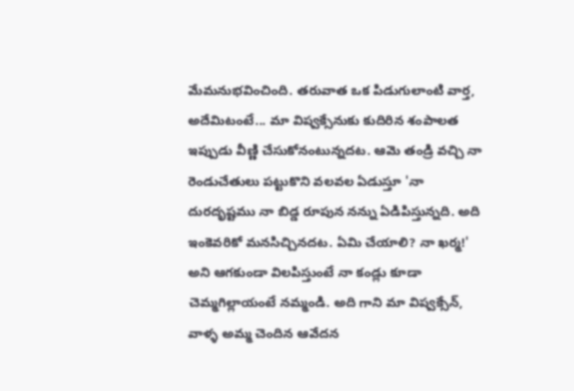మేమనుభవించింది. తరువాత ఒక పిడుగులాంటి వార్త, అదేమిటంటే... మా విష్వక్సేనుకు కుదిరిన శంపాలత ఇప్పుడు వీణ్ణి చేసుకోనంటున్నదట. ఆమె తండ్రి వచ్చి నా రెండుచేతులు పట్టుకొని వలవల ఏడుస్తూ 'నా దురదృష్టము నా బిడ్డ రూపున నన్ను ఏడిపిస్తున్నది. అది ఇంకెవరికో మనసిచ్చినదట. ఏమి చేయాలి? నా ఖర్మ!' అని ఆగకుండా విలపిస్తుంటే నా కండ్లు కూడా చెమ్మగిల్లాయంటే నమ్మండి. అది గాని మా విష్వక్సేన్, వాళ్ళ అమ్మ చెందిన ఆవేదన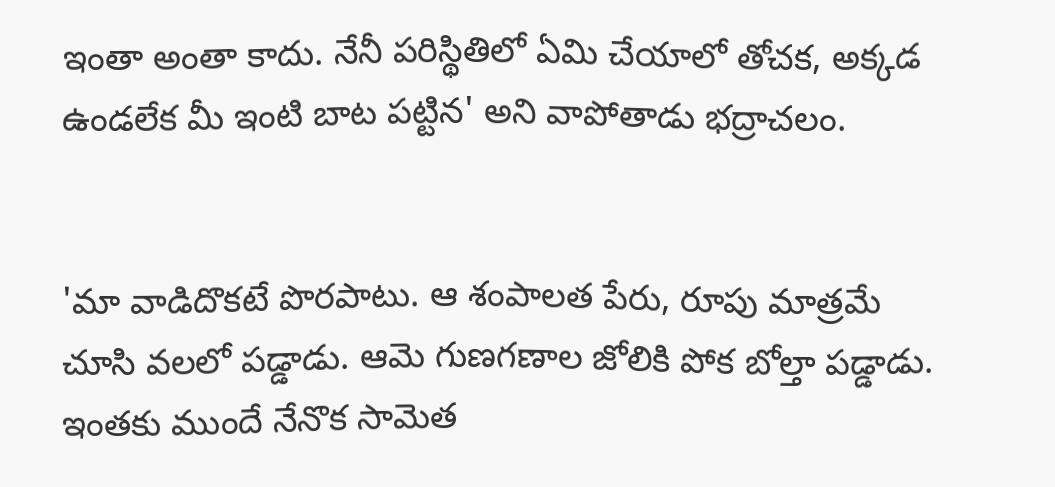ఇంతా అంతా కాదు. నేనీ పరిస్థితిలో ఏమి చేయాలో తోచక, అక్కడ ఉండలేక మీ ఇంటి బాట పట్టిన' అని వాపోతాడు భద్రాచలం.


'మా వాడిదొకటే పొరపాటు. ఆ శంపాలత పేరు, రూపు మాత్రమే చూసి వలలో పడ్డాడు. ఆమె గుణగణాల జోలికి పోక బోల్తా పడ్డాడు. ఇంతకు ముందే నేనొక సామెత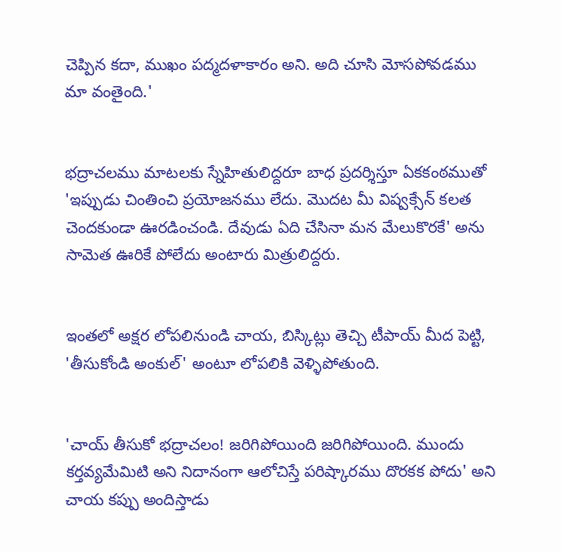చెప్పిన కదా, ముఖం పద్మదళాకారం అని. అది చూసి మోసపోవడము మా వంతైంది.'


భద్రాచలము మాటలకు స్నేహితులిద్దరూ బాధ ప్రదర్శిస్తూ ఏకకంఠముతో 'ఇప్పుడు చింతించి ప్రయోజనము లేదు. మొదట మీ విష్వక్సేన్‌ కలత చెందకుండా ఊరడించండి. దేవుడు ఏది చేసినా మన మేలుకొరకే' అను సామెత ఊరికే పోలేదు అంటారు మిత్రులిద్దరు.


ఇంతలో అక్షర లోపలినుండి చాయ, బిస్కిట్లు తెచ్చి టీపాయ్ మీద పెట్టి, 'తీసుకోండి అంకుల్' అంటూ లోపలికి వెళ్ళిపోతుంది.


'చాయ్ తీసుకో భద్రాచలం! జరిగిపోయింది జరిగిపోయింది. ముందు కర్తవ్యమేమిటి అని నిదానంగా ఆలోచిస్తే పరిష్కారము దొరకక పోదు' అని చాయ కప్పు అందిస్తాడు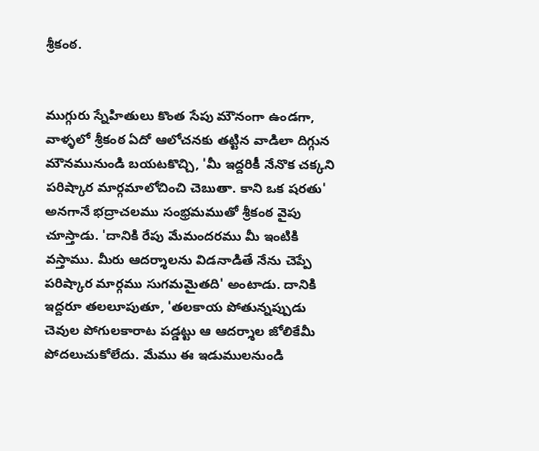శ్రీకంఠ.


ముగ్గురు స్నేహితులు కొంత సేపు మౌనంగా ఉండగా, వాళ్ళలో శ్రీకంఠ ఏదో ఆలోచనకు తట్టిన వాడిలా దిగ్గున మౌనమునుండి బయటకొచ్చి, 'మీ ఇద్దరికీ నేనొక చక్కని పరిష్కార మార్గమాలోచించి చెబుతా. కాని ఒక షరతు' అనగానే భద్రాచలము సంభ్రమముతో శ్రీకంఠ వైపు చూస్తాడు. 'దానికి రేపు మేమందరము మీ ఇంటికి వస్తాము. మీరు ఆదర్శాలను విడనాడితే నేను చెప్పే పరిష్కార మార్గము సుగమమైతది' అంటాడు. దానికి ఇద్దరూ తలలూపుతూ, 'తలకాయ పోతున్నప్పుడు చెవుల పోగులకారాట పడ్డట్టు ఆ ఆదర్శాల జోలికేమీ పోదలుచుకోలేదు. మేము ఈ ఇడుములనుండి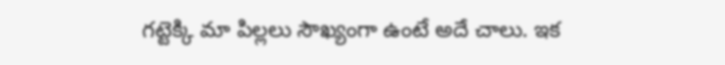గట్టెక్కి మా పిల్లలు సౌఖ్యంగా ఉంటే అదే చాలు. ఇక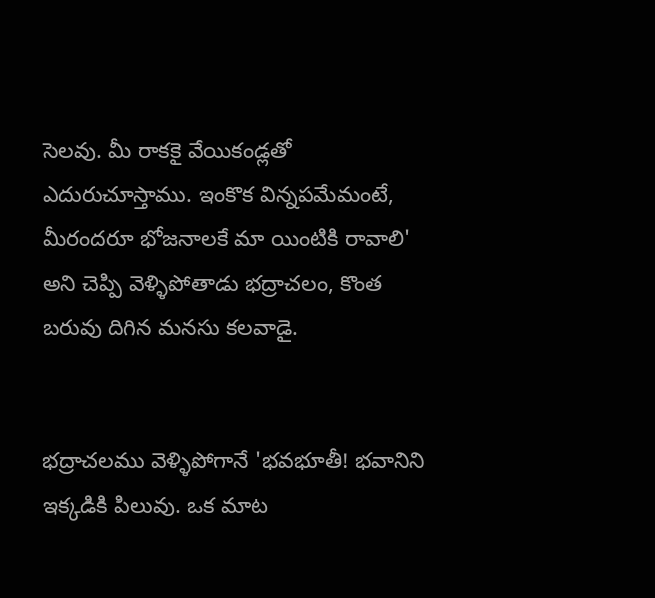సెలవు. మీ రాకకై వేయికండ్లతో ఎదురుచూస్తాము. ఇంకొక విన్నపమేమంటే, మీరందరూ భోజనాలకే మా యింటికి రావాలి' అని చెప్పి వెళ్ళిపోతాడు భద్రాచలం, కొంత బరువు దిగిన మనసు కలవాడై.


భద్రాచలము వెళ్ళిపోగానే 'భవభూతీ! భవానిని ఇక్కడికి పిలువు. ఒక మాట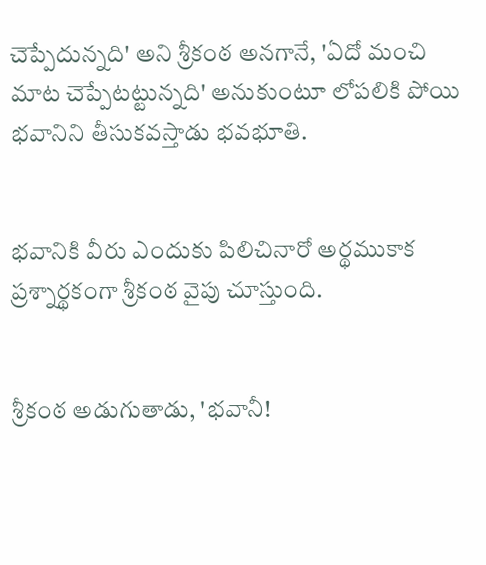చెప్పేదున్నది' అని శ్రీకంఠ అనగానే, 'ఏదో మంచి మాట చెప్పేటట్టున్నది' అనుకుంటూ లోపలికి పోయి భవానిని తీసుకవస్తాడు భవభూతి.


భవానికి వీరు ఎందుకు పిలిచినారో అర్థముకాక ప్రశ్నార్థకంగా శ్రీకంఠ వైపు చూస్తుంది.


శ్రీకంఠ అడుగుతాడు, 'భవానీ!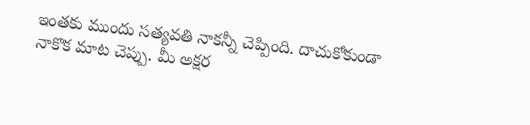ఇంతకు ముందు సత్యవతి నాకన్నీ చెప్పింది. దాచుకోకుండా నాకొక మాట చెప్పు. మీ అక్షర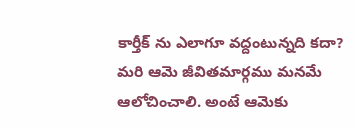కార్తీక్ ను ఎలాగూ వద్దంటున్నది కదా? మరి ఆమె జీవితమార్గము మనమే ఆలోచించాలి. అంటే ఆమెకు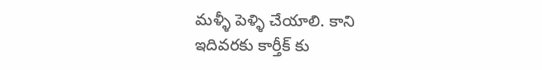మళ్ళీ పెళ్ళి చేయాలి. కాని ఇదివరకు కార్తీక్ కు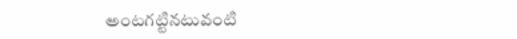అంటగట్టినటువంటి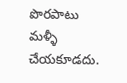పొరపాటు మళ్ళీ చేయకూడదు.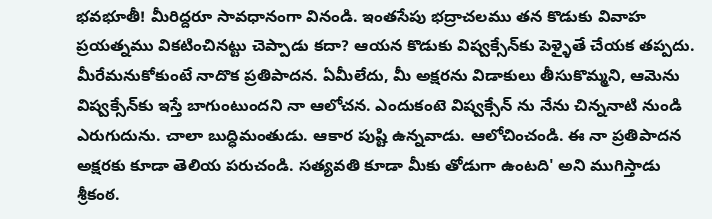భవభూతీ! మీరిద్దరూ సావధానంగా వినండి. ఇంతసేపు భద్రాచలము తన కొడుకు వివాహ ప్రయత్నము వికటించినట్టు చెప్పాడు కదా? ఆయన కొడుకు విష్వక్సేన్‌కు పెళ్ళైతే చేయక తప్పదు. మీరేమనుకోకుంటే నాదొక ప్రతిపాదన. ఏమీలేదు, మీ అక్షరను విడాకులు తీసుకొమ్మని, ఆమెను విష్వక్సేన్‌కు ఇస్తే బాగుంటుందని నా ఆలోచన. ఎందుకంటె విష్వక్సేన్ ను నేను చిన్ననాటి నుండి ఎరుగుదును. చాలా బుద్ధిమంతుడు. ఆకార పుష్టి ఉన్నవాడు. ఆలోచించండి. ఈ నా ప్రతిపాదన అక్షరకు కూడా తెలియ పరుచండి. సత్యవతి కూడా మీకు తోడుగా ఉంటది' అని ముగిస్తాడు శ్రీకంఠ.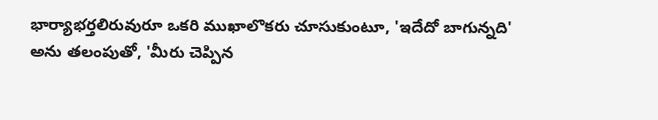భార్యాభర్తలిరువురూ ఒకరి ముఖాలొకరు చూసుకుంటూ, 'ఇదేదో బాగున్నది' అను తలంపుతో, 'మీరు చెప్పిన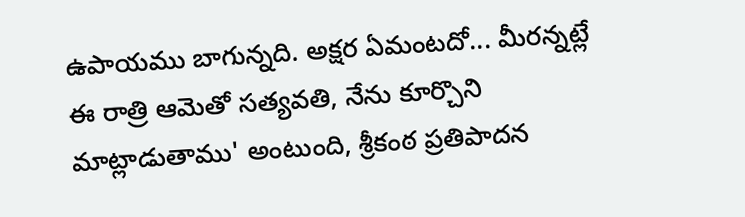ఉపాయము బాగున్నది. అక్షర ఏమంటదో... మీరన్నట్లే ఈ రాత్రి ఆమెతో సత్యవతి, నేను కూర్చొని మాట్లాడుతాము' అంటుంది, శ్రీకంఠ ప్రతిపాదన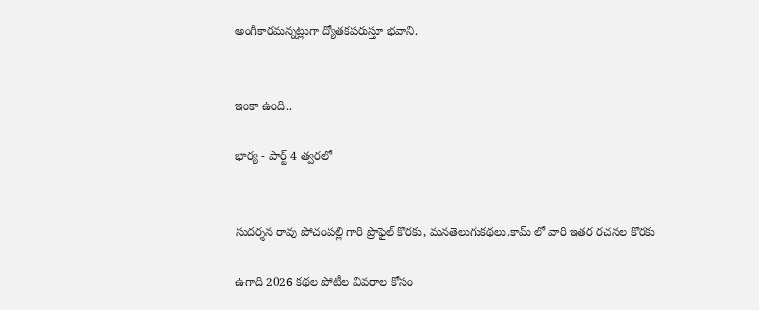అంగీకారమన్నట్లుగా ద్యోతకపరుస్తూ భవాని.


ఇంకా ఉంది..

భార్య - పార్ట్ 4 త్వరలో


సుదర్శన రావు పోచంపల్లి గారి ప్రొఫైల్ కొరకు, మనతెలుగుకథలు.కామ్ లో వారి ఇతర రచనల కొరకు

ఉగాది 2026 కథల పోటీల వివరాల కోసం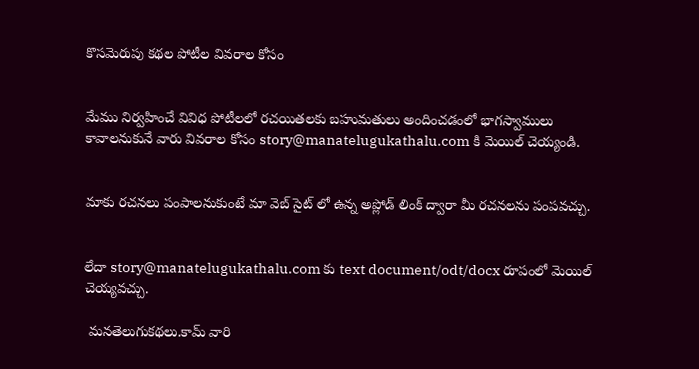కొసమెరుపు కథల పోటీల వివరాల కోసం


మేము నిర్వహించే వివిధ పోటీలలో రచయితలకు బహుమతులు అందించడంలో భాగస్వాములు కావాలనుకునే వారు వివరాల కోసం story@manatelugukathalu.com కి మెయిల్ చెయ్యండి.


మాకు రచనలు పంపాలనుకుంటే మా వెబ్ సైట్ లో ఉన్న అప్లోడ్ లింక్ ద్వారా మీ రచనలను పంపవచ్చు.


లేదా story@manatelugukathalu.com కు text document/odt/docx రూపంలో మెయిల్ చెయ్యవచ్చు.

 మనతెలుగుకథలు.కామ్ వారి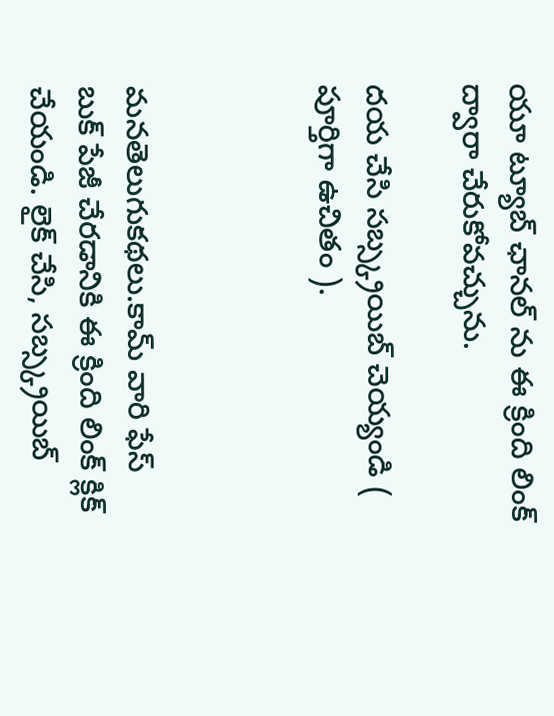యూ ట్యూబ్ ఛానల్ ను ఈ క్రింది లింక్ ద్వారా చేరుకోవచ్చును.

దయ చేసి సబ్స్క్రయిబ్ చెయ్యండి ( పూర్తిగా ఉచితం ).



మనతెలుగుకథలు.కామ్ వారి ఫేస్ బుక్ పేజీ చేరడానికి ఈ క్రింది లింక్ క్లిక్ చేయండి. లైక్ చేసి, సబ్స్క్రయిబ్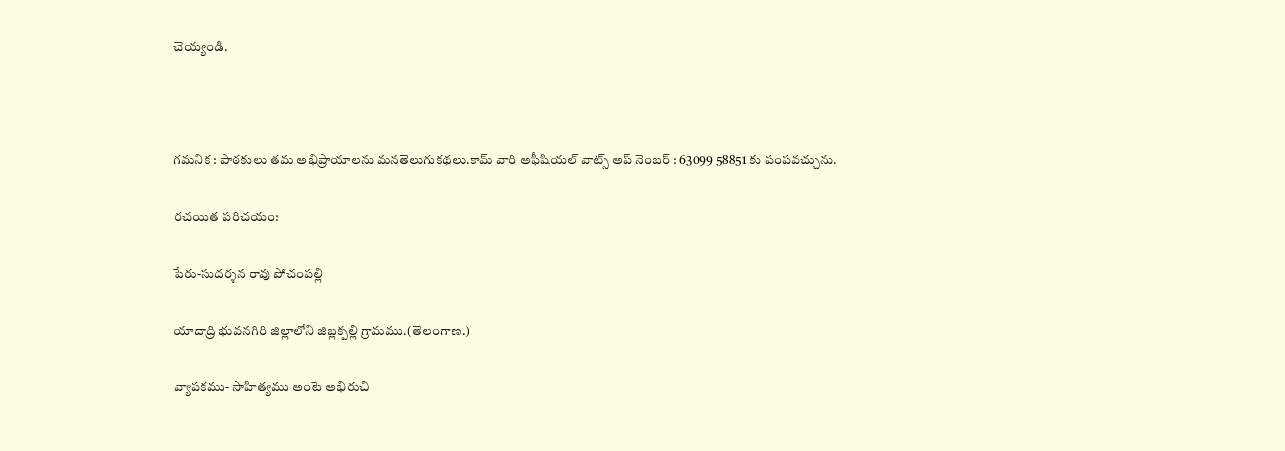చెయ్యండి.



గమనిక : పాఠకులు తమ అభిప్రాయాలను మనతెలుగుకథలు.కామ్ వారి అఫీషియల్ వాట్స్ అప్ నెంబర్ : 63099 58851 కు పంపవచ్చును.

రచయిత పరిచయం:

పేరు-సుదర్శన రావు పోచంపల్లి

యాదాద్రి భువనగిరి జిల్లాలోని జిబ్లక్పల్లి గ్రామము.(తెలంగాణ.)

వ్యాపకము- సాహిత్యము అంటె అభిరుచి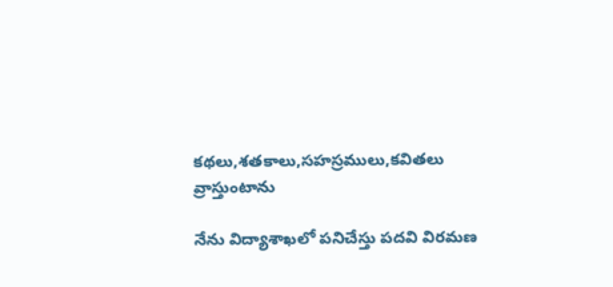కథలు,శతకాలు,సహస్రములు,కవితలు వ్రాస్తుంటాను

నేను విద్యాశాఖలో పనిచేస్తు పదవి విరమణ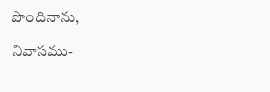పొందినాను,

నివాసము-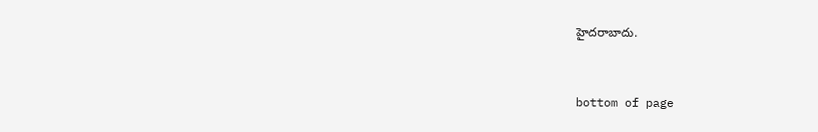హైదరాబాదు.


bottom of page